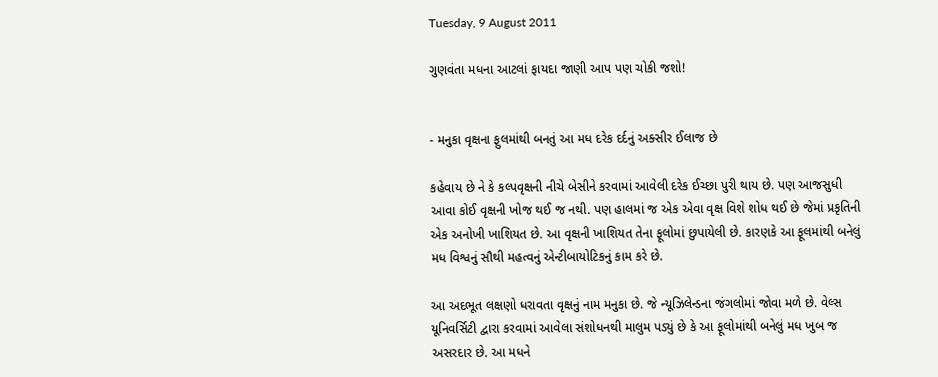Tuesday, 9 August 2011

ગુણવંતા મધના આટલાં ફાયદા જાણી આપ પણ ચોકી જશો!


- મનુકા વૃક્ષના ફુલમાંથી બનતું આ મધ દરેક દર્દનું અક્સીર ઈલાજ છે

કહેવાય છે ને કે કલ્પવૃક્ષની નીચે બેસીને કરવામાં આવેલી દરેક ઈચ્છા પુરી થાય છે. પણ આજસુધી આવા કોઈ વૃક્ષની ખોજ થઈ જ નથી. પણ હાલમાં જ એક એવા વૃક્ષ વિશે શોધ થઈ છે જેમાં પ્રકૃતિની એક અનોખી ખાશિયત છે. આ વૃક્ષની ખાશિયત તેના ફૂલોમાં છુપાયેલી છે. કારણકે આ ફૂલમાંથી બનેલું મધ વિશ્વનું સૌથી મહત્વનું એન્ટીબાયોટિકનું કામ કરે છે.

આ અદભૂત લક્ષણો ધરાવતા વૃક્ષનું નામ મનુકા છે. જે ન્યૂઝિલેન્ડના જંગલોમાં જોવા મળે છે. વેલ્સ યૂનિવર્સિટી દ્વારા કરવામાં આવેલા સંશોધનથી માલુમ પડ્યું છે કે આ ફૂલોમાંથી બનેલું મધ ખુબ જ અસરદાર છે. આ મધને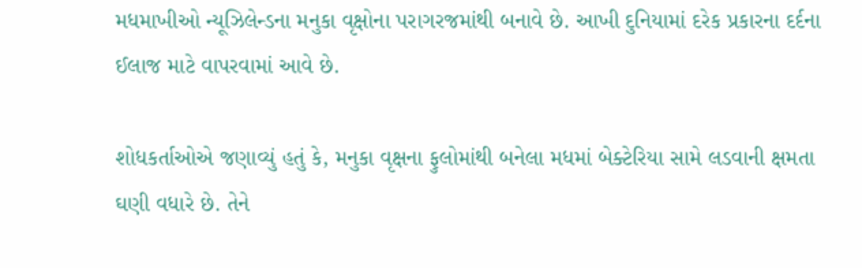મધમાખીઓ ન્યૂઝિલેન્ડના મનુકા વૃક્ષોના પરાગરજમાંથી બનાવે છે. આખી દુનિયામાં દરેક પ્રકારના દર્દના ઈલાજ માટે વાપરવામાં આવે છે.

શોધકર્તાઓએ જણાવ્યું હતું કે, મનુકા વૃક્ષના ફુલોમાંથી બનેલા મધમાં બેક્ટેરિયા સામે લડવાની ક્ષમતા ઘણી વધારે છે. તેને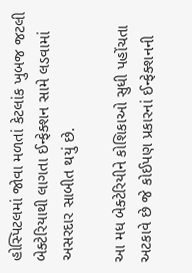હોસ્પિટલમાં જોવા મળતાં કેટલાંક ખુબજ જટલી બેક્ટેરિયાથી લાગતા ઈન્ફેક્શન સામે લડવામાં અસરદાર સાબીત થયું છે.

આ મધ બેક્ટેરિયીને કોશિકાઓ સુધી પહોંચતા અટકાવે છે જે કોઈપણ પ્રકારનાં ઈન્ફેક્શનની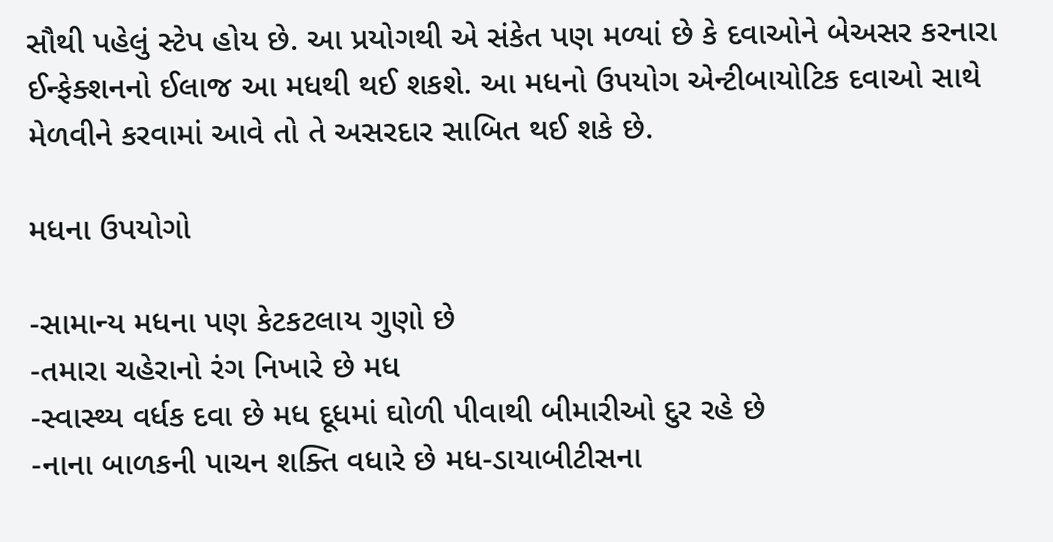સૌથી પહેલું સ્ટેપ હોય છે. આ પ્રયોગથી એ સંકેત પણ મળ્યાં છે કે દવાઓને બેઅસર કરનારા ઈન્ફેક્શનનો ઈલાજ આ મધથી થઈ શકશે. આ મધનો ઉપયોગ એન્ટીબાયોટિક દવાઓ સાથે મેળવીને કરવામાં આવે તો તે અસરદાર સાબિત થઈ શકે છે.

મધના ઉપયોગો

-સામાન્ય મધના પણ કેટકટલાય ગુણો છે
-તમારા ચહેરાનો રંગ નિખારે છે મધ
-સ્વાસ્થ્ય વર્ધક દવા છે મધ દૂધમાં ઘોળી પીવાથી બીમારીઓ દુર રહે છે
-નાના બાળકની પાચન શક્તિ વધારે છે મધ-ડાયાબીટીસના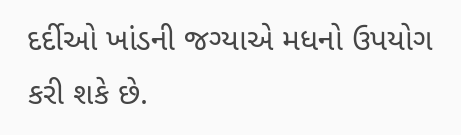દર્દીઓ ખાંડની જગ્યાએ મધનો ઉપયોગ કરી શકે છે.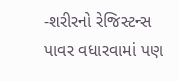-શરીરનો રેજિસ્ટન્સ પાવર વધારવામાં પણ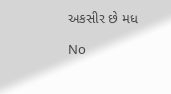અકસીર છે મધ

No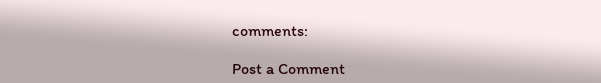comments:

Post a Comment